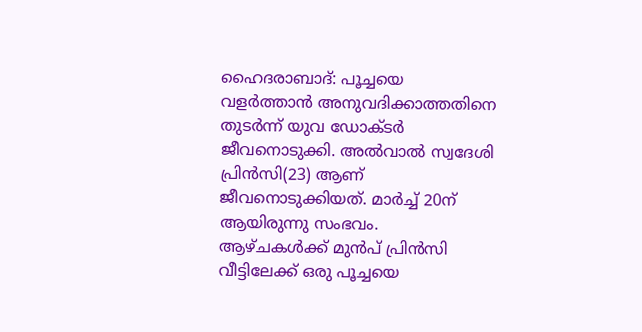ഹൈദരാബാദ്: പൂച്ചയെ വളർത്താൻ അനുവദിക്കാത്തതിനെ തുടർന്ന് യുവ ഡോക്ടർ ജീവനൊടുക്കി. അൽവാൽ സ്വദേശി പ്രിൻസി(23) ആണ് ജീവനൊടുക്കിയത്. മാർച്ച് 20ന് ആയിരുന്നു സംഭവം.
ആഴ്ചകൾക്ക് മുൻപ് പ്രിൻസി വീട്ടിലേക്ക് ഒരു പൂച്ചയെ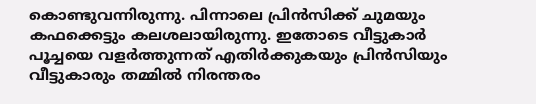കൊണ്ടുവന്നിരുന്നു. പിന്നാലെ പ്രിൻസിക്ക് ചുമയും കഫക്കെട്ടും കലശലായിരുന്നു. ഇതോടെ വീട്ടുകാർ പൂച്ചയെ വളർത്തുന്നത് എതിർക്കുകയും പ്രിൻസിയും വീട്ടുകാരും തമ്മിൽ നിരന്തരം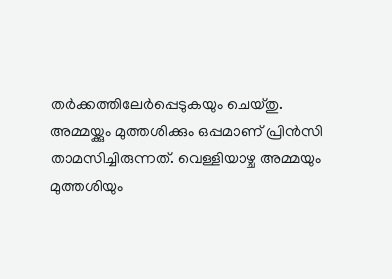തർക്കത്തിലേർപ്പെടുകയും ചെയ്തു.
അമ്മയ്ക്കും മുത്തശിക്കും ഒപ്പമാണ് പ്രിൻസി താമസിച്ചിരുന്നത്. വെള്ളിയാഴ്ച അമ്മയും മുത്തശിയും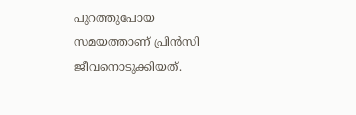പുറത്തുപോയ സമയത്താണ് പ്രിൻസി ജീവനൊടുക്കിയത്.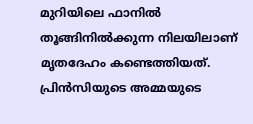മുറിയിലെ ഫാനിൽ തൂങ്ങിനിൽക്കുന്ന നിലയിലാണ് മൃതദേഹം കണ്ടെത്തിയത്. പ്രിൻസിയുടെ അമ്മയുടെ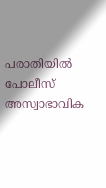പരാതിയിൽ പോലീസ് അസ്വാഭാവിക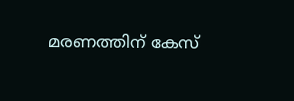മരണത്തിന് കേസ്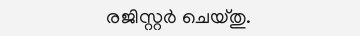രജിസ്റ്റർ ചെയ്തു.